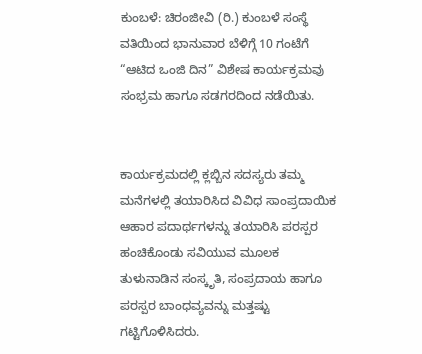ಕುಂಬಳೆ: ಚಿರಂಜೀವಿ (ರಿ.) ಕುಂಬಳೆ ಸಂಸ್ಥೆ ವತಿಯಿಂದ ಭಾನುವಾರ ಬೆಳಿಗ್ಗೆ 10 ಗಂಟೆಗೆ “ಆಟಿದ ಒಂಜಿ ದಿನ” ವಿಶೇಷ ಕಾರ್ಯಕ್ರಮವು ಸಂಭ್ರಮ ಹಾಗೂ ಸಡಗರದಿಂದ ನಡೆಯಿತು.


ಕಾರ್ಯಕ್ರಮದಲ್ಲಿ ಕ್ಲಬ್ಬಿನ ಸದಸ್ಯರು ತಮ್ಮ ಮನೆಗಳಲ್ಲಿ ತಯಾರಿಸಿದ ವಿವಿಧ ಸಾಂಪ್ರದಾಯಿಕ ಆಹಾರ ಪದಾರ್ಥಗಳನ್ನು ತಯಾರಿಸಿ ಪರಸ್ಪರ ಹಂಚಿಕೊಂಡು ಸವಿಯುವ ಮೂಲಕ ತುಳುನಾಡಿನ ಸಂಸ್ಕೃತಿ, ಸಂಪ್ರದಾಯ ಹಾಗೂ ಪರಸ್ಪರ ಬಾಂಧವ್ಯವನ್ನು ಮತ್ತಷ್ಟು ಗಟ್ಟಿಗೊಳಿಸಿದರು.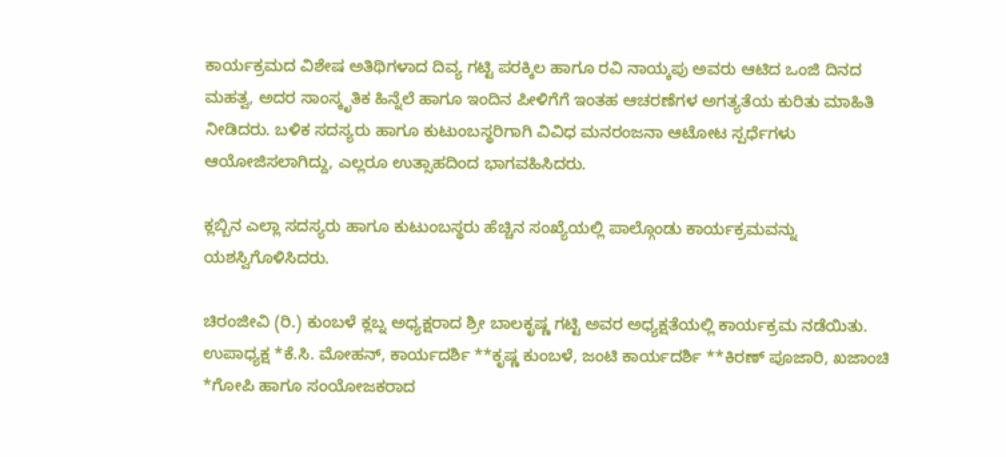ಕಾರ್ಯಕ್ರಮದ ವಿಶೇಷ ಅತಿಥಿಗಳಾದ ದಿವ್ಯ ಗಟ್ಟಿ ಪರಕ್ಕಿಲ ಹಾಗೂ ರವಿ ನಾಯ್ಕಪು ಅವರು ಆಟಿದ ಒಂಜಿ ದಿನದ ಮಹತ್ವ, ಅದರ ಸಾಂಸ್ಕೃತಿಕ ಹಿನ್ನೆಲೆ ಹಾಗೂ ಇಂದಿನ ಪೀಳಿಗೆಗೆ ಇಂತಹ ಆಚರಣೆಗಳ ಅಗತ್ಯತೆಯ ಕುರಿತು ಮಾಹಿತಿ ನೀಡಿದರು. ಬಳಿಕ ಸದಸ್ಯರು ಹಾಗೂ ಕುಟುಂಬಸ್ಥರಿಗಾಗಿ ವಿವಿಧ ಮನರಂಜನಾ ಆಟೋಟ ಸ್ಪರ್ಧೆಗಳು ಆಯೋಜಿಸಲಾಗಿದ್ದು, ಎಲ್ಲರೂ ಉತ್ಸಾಹದಿಂದ ಭಾಗವಹಿಸಿದರು.

ಕ್ಲಬ್ಬಿನ ಎಲ್ಲಾ ಸದಸ್ಯರು ಹಾಗೂ ಕುಟುಂಬಸ್ಥರು ಹೆಚ್ಚಿನ ಸಂಖ್ಯೆಯಲ್ಲಿ ಪಾಲ್ಗೊಂಡು ಕಾರ್ಯಕ್ರಮವನ್ನು ಯಶಸ್ವಿಗೊಳಿಸಿದರು.

ಚಿರಂಜೀವಿ (ರಿ.) ಕುಂಬಳೆ ಕ್ಲಬ್ನ ಅಧ್ಯಕ್ಷರಾದ ಶ್ರೀ ಬಾಲಕೃಷ್ಣ ಗಟ್ಟಿ ಅವರ ಅಧ್ಯಕ್ಷತೆಯಲ್ಲಿ ಕಾರ್ಯಕ್ರಮ ನಡೆಯಿತು. ಉಪಾಧ್ಯಕ್ಷ *ಕೆ.ಸಿ. ಮೋಹನ್, ಕಾರ್ಯದರ್ಶಿ **ಕೃಷ್ಣ ಕುಂಬಳೆ, ಜಂಟಿ ಕಾರ್ಯದರ್ಶಿ **ಕಿರಣ್ ಪೂಜಾರಿ, ಖಜಾಂಚಿ *ಗೋಪಿ ಹಾಗೂ ಸಂಯೋಜಕರಾದ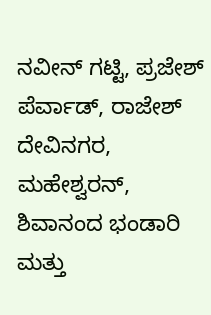ನವೀನ್ ಗಟ್ಟಿ, ಪ್ರಜೇಶ್ ಪೆರ್ವಾಡ್, ರಾಜೇಶ್ ದೇವಿನಗರ, ಮಹೇಶ್ವರನ್, ಶಿವಾನಂದ ಭಂಡಾರಿ ಮತ್ತು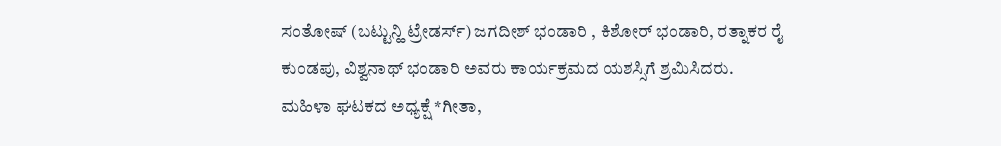ಸಂತೋಷ್ (ಬಟ್ಟುನ್ಹಿ ಟ್ರೇಡರ್ಸ್) ಜಗದೀಶ್ ಭಂಡಾರಿ , ಕಿಶೋರ್ ಭಂಡಾರಿ, ರತ್ನಾಕರ ರೈ ಕುಂಡಪು, ವಿಶ್ವನಾಥ್ ಭಂಡಾರಿ ಅವರು ಕಾರ್ಯಕ್ರಮದ ಯಶಸ್ಸಿಗೆ ಶ್ರಮಿಸಿದರು.
ಮಹಿಳಾ ಘಟಕದ ಅಧ್ಯಕ್ಷೆ *ಗೀತಾ,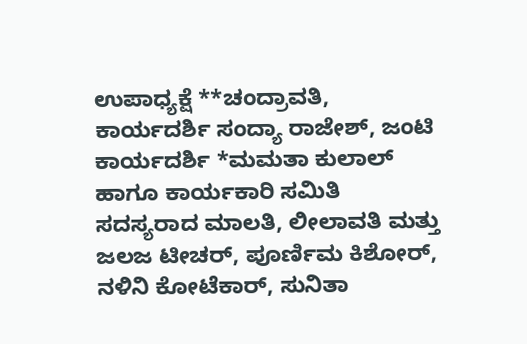ಉಪಾಧ್ಯಕ್ಷೆ **ಚಂದ್ರಾವತಿ, ಕಾರ್ಯದರ್ಶಿ ಸಂದ್ಯಾ ರಾಜೇಶ್, ಜಂಟಿ ಕಾರ್ಯದರ್ಶಿ *ಮಮತಾ ಕುಲಾಲ್ ಹಾಗೂ ಕಾರ್ಯಕಾರಿ ಸಮಿತಿ ಸದಸ್ಯರಾದ ಮಾಲತಿ, ಲೀಲಾವತಿ ಮತ್ತು ಜಲಜ ಟೀಚರ್, ಪೂರ್ಣಿಮ ಕಿಶೋರ್, ನಳಿನಿ ಕೋಟೆಕಾರ್, ಸುನಿತಾ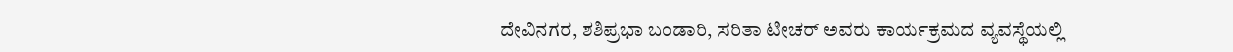ದೇವಿನಗರ, ಶಶಿಪ್ರಭಾ ಬಂಡಾರಿ, ಸರಿತಾ ಟೀಚರ್ ಅವರು ಕಾರ್ಯಕ್ರಮದ ವ್ಯವಸ್ಥೆಯಲ್ಲಿ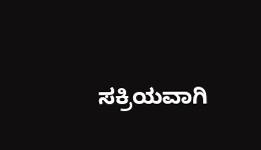ಸಕ್ರಿಯವಾಗಿ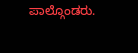ಪಾಲ್ಗೊಂಡರು.